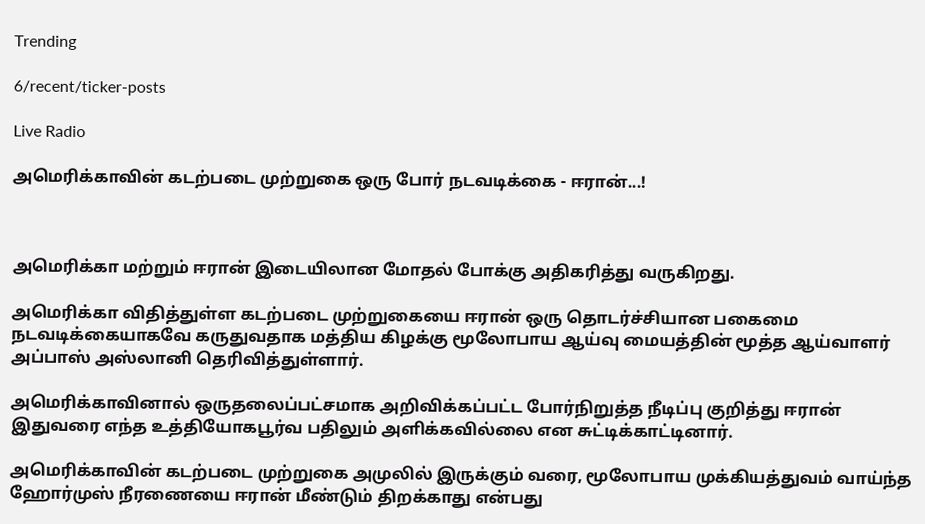Trending

6/recent/ticker-posts

Live Radio

அமெரிக்காவின் கடற்படை முற்றுகை ஒரு போர் நடவடிக்கை - ஈரான்...!



அமெரிக்கா மற்றும் ஈரான் இடையிலான மோதல் போக்கு அதிகரித்து வருகிறது.

அமெரிக்கா விதித்துள்ள கடற்படை முற்றுகையை ஈரான் ஒரு தொடர்ச்சியான பகைமை நடவடிக்கையாகவே கருதுவதாக மத்திய கிழக்கு மூலோபாய ஆய்வு மையத்தின் மூத்த ஆய்வாளர் அப்பாஸ் அஸ்லானி தெரிவித்துள்ளார்.

அமெரிக்காவினால் ஒருதலைப்பட்சமாக அறிவிக்கப்பட்ட போர்நிறுத்த நீடிப்பு குறித்து ஈரான் இதுவரை எந்த உத்தியோகபூர்வ பதிலும் அளிக்கவில்லை என சுட்டிக்காட்டினார்.

அமெரிக்காவின் கடற்படை முற்றுகை அமுலில் இருக்கும் வரை, மூலோபாய முக்கியத்துவம் வாய்ந்த ஹோர்முஸ் நீரணையை ஈரான் மீண்டும் திறக்காது என்பது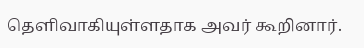தெளிவாகியுள்ளதாக அவர் கூறினார்.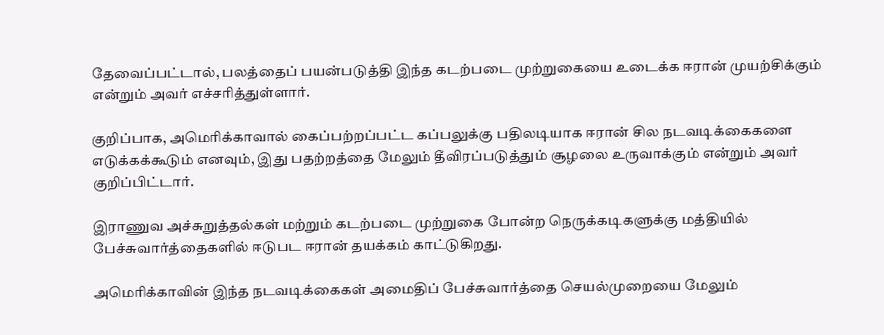தேவைப்பட்டால், பலத்தைப் பயன்படுத்தி இந்த கடற்படை முற்றுகையை உடைக்க ஈரான் முயற்சிக்கும் என்றும் அவர் எச்சரித்துள்ளார்.

குறிப்பாக, அமெரிக்காவால் கைப்பற்றப்பட்ட கப்பலுக்கு பதிலடியாக ஈரான் சில நடவடிக்கைகளை எடுக்கக்கூடும் எனவும், இது பதற்றத்தை மேலும் தீவிரப்படுத்தும் சூழலை உருவாக்கும் என்றும் அவர் குறிப்பிட்டார்.

இராணுவ அச்சுறுத்தல்கள் மற்றும் கடற்படை முற்றுகை போன்ற நெருக்கடிகளுக்கு மத்தியில் பேச்சுவார்த்தைகளில் ஈடுபட ஈரான் தயக்கம் காட்டுகிறது.

அமெரிக்காவின் இந்த நடவடிக்கைகள் அமைதிப் பேச்சுவார்த்தை செயல்முறையை மேலும்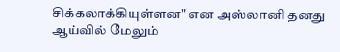சிக்கலாக்கியுள்ளன" என அஸ்லானி தனது ஆய்வில் மேலும்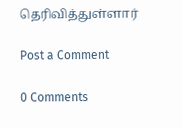தெரிவித்துள்ளார்

Post a Comment

0 Comments